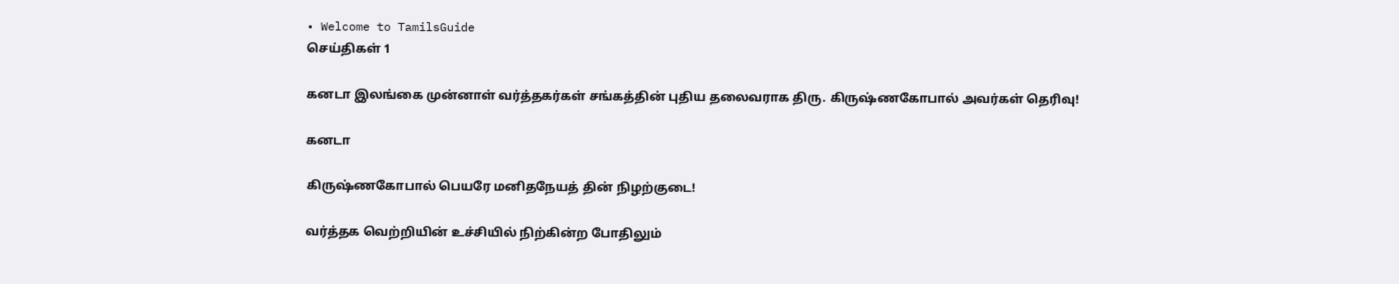• Welcome to TamilsGuide
செய்திகள் 1

கனடா இலங்கை முன்னாள் வர்த்தகர்கள் சங்கத்தின் புதிய தலைவராக திரு. கிருஷ்ணகோபால் அவர்கள் தெரிவு!

கனடா

கிருஷ்ணகோபால் பெயரே மனிதநேயத் தின் நிழற்குடை!

வர்த்தக வெற்றியின் உச்சியில் நிற்கின்ற போதிலும்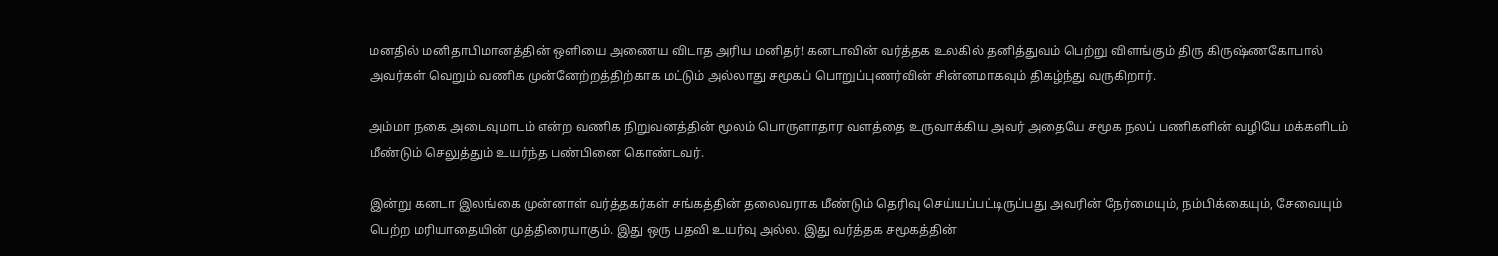மனதில் மனிதாபிமானத்தின் ஒளியை அணைய விடாத அரிய மனிதர்! கனடாவின் வர்த்தக உலகில் தனித்துவம் பெற்று விளங்கும் திரு கிருஷ்ணகோபால் அவர்கள் வெறும் வணிக முன்னேற்றத்திற்காக மட்டும் அல்லாது சமூகப் பொறுப்புணர்வின் சின்னமாகவும் திகழ்ந்து வருகிறார்.

அம்மா நகை அடைவுமாடம் என்ற வணிக நிறுவனத்தின் மூலம் பொருளாதார வளத்தை உருவாக்கிய அவர் அதையே சமூக நலப் பணிகளின் வழியே மக்களிடம் மீண்டும் செலுத்தும் உயர்ந்த பண்பினை கொண்டவர்.

இன்று கனடா இலங்கை முன்னாள் வர்த்தகர்கள் சங்கத்தின் தலைவராக மீண்டும் தெரிவு செய்யப்பட்டிருப்பது அவரின் நேர்மையும், நம்பிக்கையும், சேவையும் பெற்ற மரியாதையின் முத்திரையாகும். இது ஒரு பதவி உயர்வு அல்ல. இது வர்த்தக சமூகத்தின்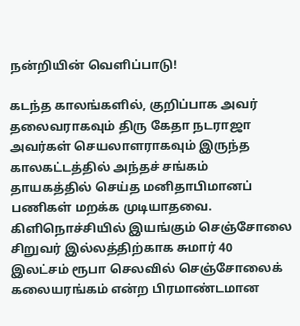நன்றியின் வெளிப்பாடு!

கடந்த காலங்களில், குறிப்பாக அவர் தலைவராகவும் திரு கேதா நடராஜா அவர்கள் செயலாளராகவும் இருந்த காலகட்டத்தில் அந்தச் சங்கம் தாயகத்தில் செய்த மனிதாபிமானப் பணிகள் மறக்க முடியாதவை. கிளிநொச்சியில் இயங்கும் செஞ்சோலை சிறுவர் இல்லத்திற்காக சுமார் 40 இலட்சம் ரூபா செலவில் செஞ்சோலைக் கலையரங்கம் என்ற பிரமாண்டமான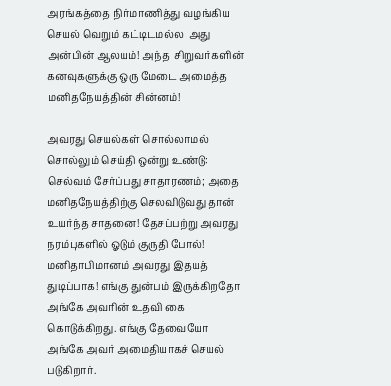அரங்கத்தை நிர்மாணித்து வழங்கிய செயல் வெறும் கட்டிடமல்ல  அது அன்பின் ஆலயம்! அந்த  சிறுவர்களின் கனவுகளுக்கு ஒரு மேடை அமைத்த மனிதநேயத்தின் சின்னம்!

அவரது செயல்கள் சொல்லாமல் சொல்லும் செய்தி ஒன்று உண்டு: செல்வம் சேர்ப்பது சாதாரணம்; அதை மனிதநேயத்திற்கு செலவிடுவது தான் உயர்ந்த சாதனை! தேசப்பற்று அவரது நரம்புகளில் ஓடும் குருதி போல்! மனிதாபிமானம் அவரது இதயத் துடிப்பாக! எங்கு துன்பம் இருக்கிறதோ அங்கே அவரின் உதவி கை கொடுக்கிறது. எங்கு தேவையோ அங்கே அவர் அமைதியாகச் செயல் படுகிறார்.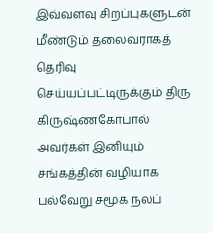இவ்வளவு சிறப்புகளுடன் மீண்டும் தலைவராகத் தெரிவு செய்யப்பட்டிருக்கும் திரு கிருஷ்ணகோபால் அவர்கள் இனியும் சங்கத்தின் வழியாக பல்வேறு சமூக நலப்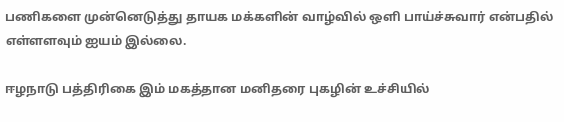பணிகளை முன்னெடுத்து தாயக மக்களின் வாழ்வில் ஒளி பாய்ச்சுவார் என்பதில் எள்ளளவும் ஐயம் இல்லை.

ஈழநாடு பத்திரிகை இம் மகத்தான மனிதரை புகழின் உச்சியில்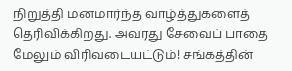நிறுத்தி மனமார்ந்த வாழ்த்துகளைத் தெரிவிக்கிறது. அவரது சேவைப் பாதை மேலும் விரிவடையட்டும்! சங்கத்தின்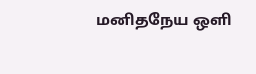மனிதநேய ஒளி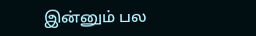இன்னும் பல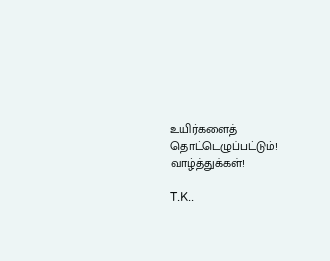உயிர்களைத் தொட்டெழுப்பட்டும்! வாழ்த்துக்கள்!

T.K..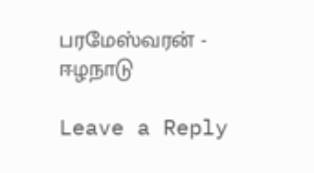பரமேஸ்வரன் - ஈழநாடு

Leave a Reply